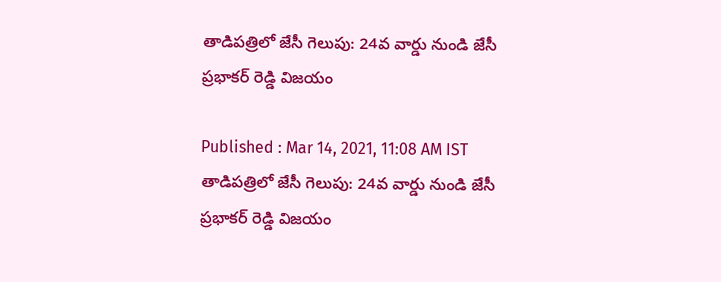తాడిపత్రిలో జేసీ గెలుపు: 24వ వార్డు నుండి జేసీ ప్రభాకర్ రెడ్డి విజయం

Published : Mar 14, 2021, 11:08 AM IST
తాడిపత్రిలో జేసీ గెలుపు: 24వ వార్డు నుండి జేసీ ప్రభాకర్ రెడ్డి విజయం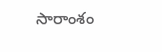సారాంశం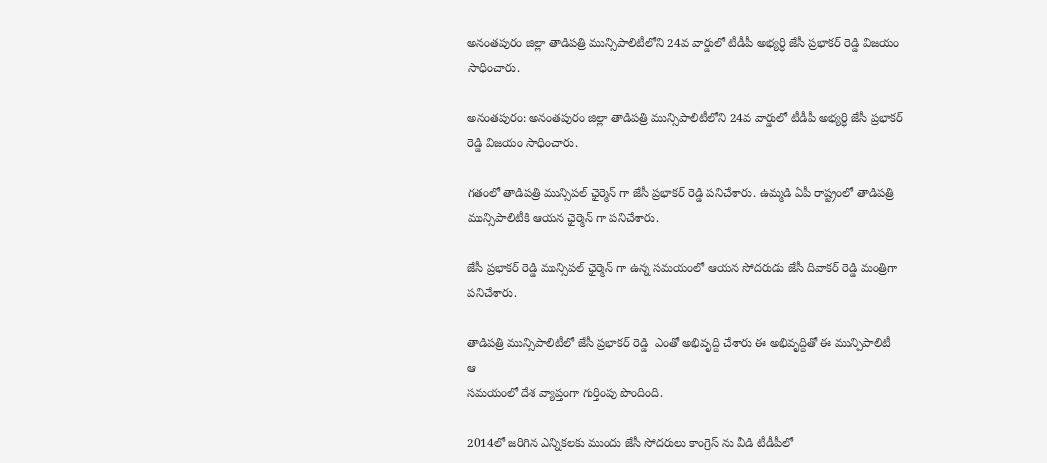అనంతపురం జిల్లా తాడిపత్రి మున్సిపాలిటీలోని 24వ వార్డులో టీడీపీ అభ్యర్ధి జేసీ ప్రభాకర్ రెడ్డి విజయం సాధించారు.

అనంతపురం: అనంతపురం జిల్లా తాడిపత్రి మున్సిపాలిటీలోని 24వ వార్డులో టీడీపీ అభ్యర్ధి జేసీ ప్రభాకర్ రెడ్డి విజయం సాధించారు.

గతంలో తాడిపత్రి మున్సిపల్ ఛైర్మెన్ గా జేసీ ప్రభాకర్ రెడ్డి పనిచేశారు. ఉమ్మడి ఏపీ రాష్ట్రంలో తాడిపత్రి మున్సిపాలిటీకి ఆయన ఛైర్మెన్ గా పనిచేశారు.

జేసీ ప్రభాకర్ రెడ్డి మున్సిపల్ ఛైర్మెన్ గా ఉన్న సమయంలో ఆయన సోదరుడు జేసీ దివాకర్ రెడ్డి మంత్రిగా పనిచేశారు.

తాడిపత్రి మున్సిపాలిటీలో జేసీ ప్రభాకర్ రెడ్డి  ఎంతో అభివృద్ది చేశారు ఈ అభివృద్దితో ఈ మున్పిపాలిటీ ఆ
సమయంలో దేశ వ్యాప్తంగా గుర్తింపు పొందింది.

2014లో జరిగిన ఎన్నికలకు ముందు జేసీ సోదరులు కాంగ్రెస్ ను వీడి టీడీపీలో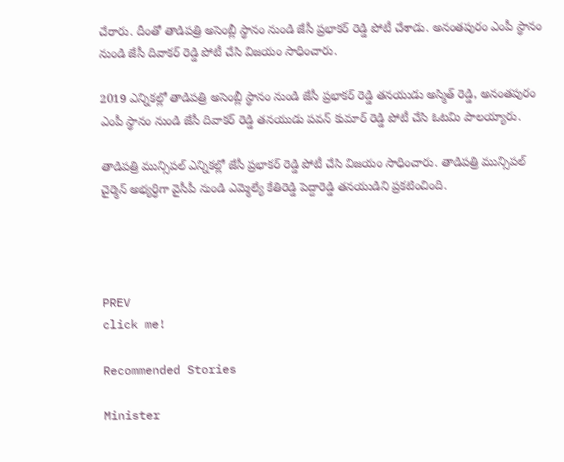చేరారు. దీంతో తాడిపత్రి అసెంబ్లీ స్థానం నుండి జేసీ ప్రభాకర్ రెడ్డి పోటీ చేశాడు. అనంతపురం ఎంపీ స్థానం నుండి జేసీ దివాకర్ రెడ్డి పోటీ చేసి విజయం సాధించారు.

2019 ఎన్నికల్లో తాడిపత్రి అసెంబ్లీ స్థానం నుండి జేసీ ప్రభాకర్ రెడ్డి తనయుడు అస్మిత్ రెడ్డి, అనంతపురం ఎంపీ స్థానం నుండి జేసీ దివాకర్ రెడ్డి తనయుడు పవన్ కుమార్ రెడ్డి పోటీ చేసి ఓటమి పాలయ్యారు.

తాడిపత్రి మున్సిపల్ ఎన్నికల్లో జేసీ ప్రభాకర్ రెడ్డి పోటీ చేసి విజయం సాధించారు. తాడిపత్రి మున్సిపల్ చైర్మెన్ అభ్యర్ధిగా వైసీపీ నుండి ఎమ్మెల్యే కేతిరెడ్డి పెద్దారెడ్డి తనయుడిని ప్రకటించింది.




PREV
click me!

Recommended Stories

Minister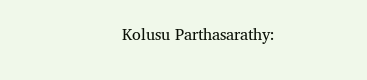Kolusu Parthasarathy: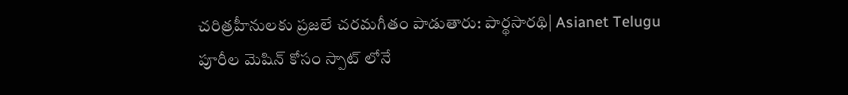చరిత్రహీనులకు ప్రజలే చరమగీతం పాడుతారు: పార్థసారథి| Asianet Telugu
పూరీల మెషిన్ కోసం స్పాట్ లోనే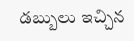డబ్బులు ఇచ్చిన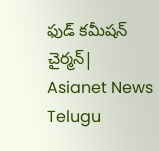ఫుడ్ కమీషన్ చైర్మన్| Asianet News Telugu